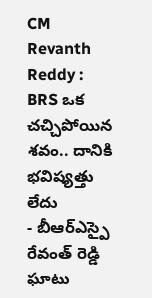CM Revanth Reddy : BRS ఒక చచ్చిపోయిన శవం.. దానికి భవిష్యత్తు లేదు
- బీఆర్ఎస్పై రేవంత్ రెడ్డి ఘాటు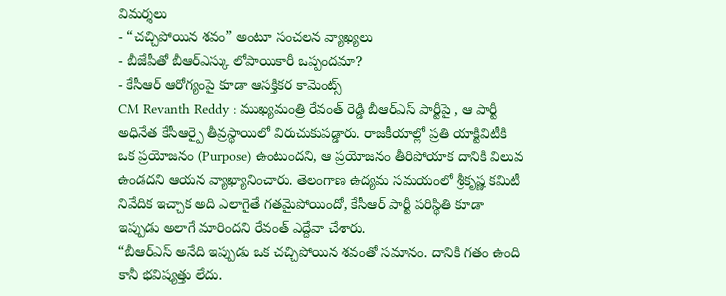విమర్శలు
- “చచ్చిపోయిన శవం” అంటూ సంచలన వ్యాఖ్యలు
- బీజేపీతో బీఆర్ఎస్కు లోపాయికారీ ఒప్పందమా?
- కేసీఆర్ ఆరోగ్యంపై కూడా ఆసక్తికర కామెంట్స్
CM Revanth Reddy : ముఖ్యమంత్రి రేవంత్ రెడ్డి బీఆర్ఎస్ పార్టీపై , ఆ పార్టీ అధినేత కేసీఆర్పై తీవ్రస్థాయిలో విరుచుకుపడ్డారు. రాజకీయాల్లో ప్రతి యాక్టివిటీకి ఒక ప్రయోజనం (Purpose) ఉంటుందని, ఆ ప్రయోజనం తీరిపోయాక దానికి విలువ ఉండదని ఆయన వ్యాఖ్యానించారు. తెలంగాణ ఉద్యమ సమయంలో శ్రీకృష్ణ కమిటీ నివేదిక ఇచ్చాక అది ఎలాగైతే గతమైపోయిందో, కేసీఆర్ పార్టీ పరిస్థితి కూడా ఇప్పుడు అలాగే మారిందని రేవంత్ ఎద్దేవా చేశారు.
“బీఆర్ఎస్ అనేది ఇప్పుడు ఒక చచ్చిపోయిన శవంతో సమానం. దానికి గతం ఉంది కానీ భవిష్యత్తు లేదు.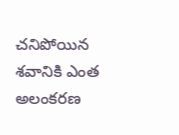చనిపోయిన శవానికి ఎంత అలంకరణ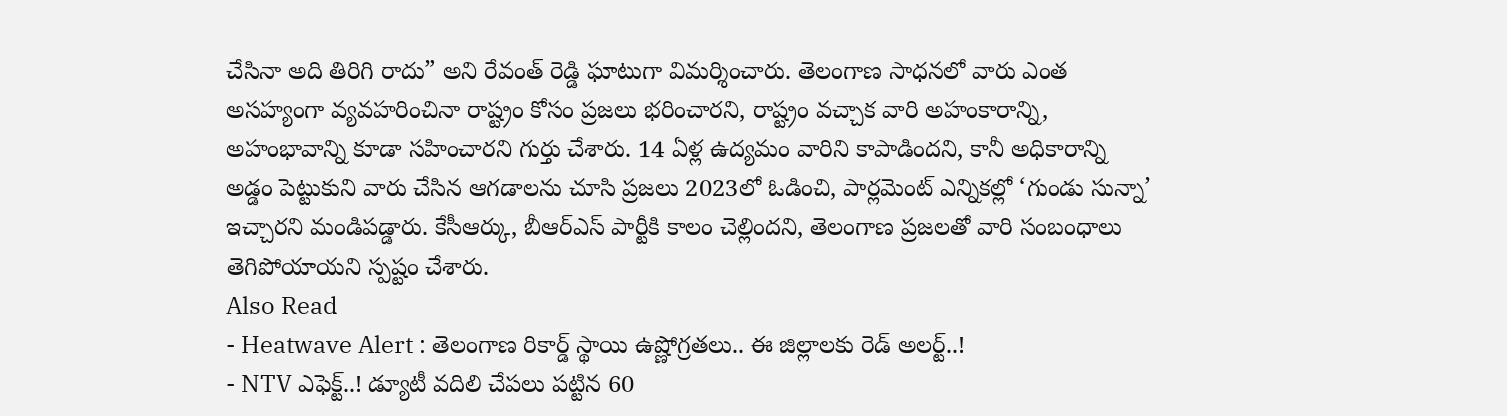చేసినా అది తిరిగి రాదు” అని రేవంత్ రెడ్డి ఘాటుగా విమర్శించారు. తెలంగాణ సాధనలో వారు ఎంత అసహ్యంగా వ్యవహరించినా రాష్ట్రం కోసం ప్రజలు భరించారని, రాష్ట్రం వచ్చాక వారి అహంకారాన్ని, అహంభావాన్ని కూడా సహించారని గుర్తు చేశారు. 14 ఏళ్ల ఉద్యమం వారిని కాపాడిందని, కానీ అధికారాన్ని అడ్డం పెట్టుకుని వారు చేసిన ఆగడాలను చూసి ప్రజలు 2023లో ఓడించి, పార్లమెంట్ ఎన్నికల్లో ‘గుండు సున్నా’ ఇచ్చారని మండిపడ్డారు. కేసీఆర్కు, బీఆర్ఎస్ పార్టీకి కాలం చెల్లిందని, తెలంగాణ ప్రజలతో వారి సంబంధాలు తెగిపోయాయని స్పష్టం చేశారు.
Also Read
- Heatwave Alert : తెలంగాణ రికార్డ్ స్థాయి ఉష్ణోగ్రతలు.. ఈ జిల్లాలకు రెడ్ అలర్ట్..!
- NTV ఎఫెక్ట్..! డ్యూటీ వదిలి చేపలు పట్టిన 60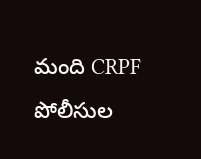మంది CRPF పోలీసుల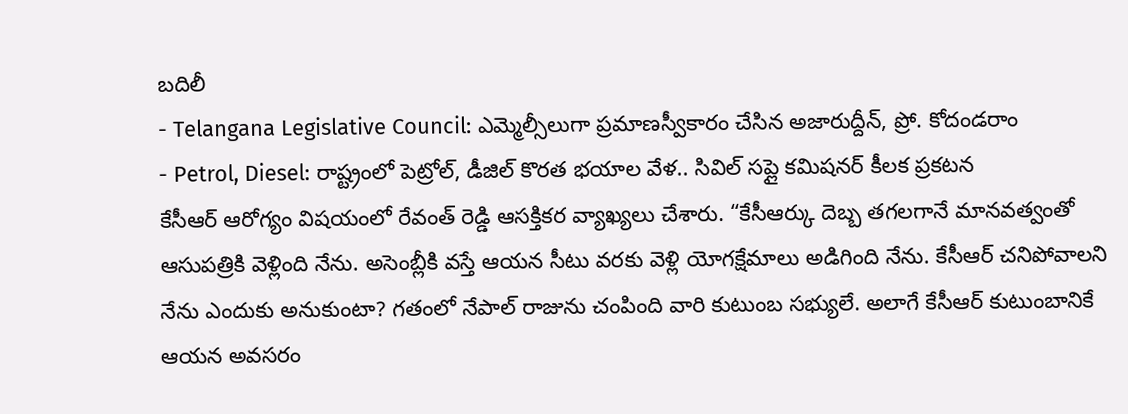బదిలీ
- Telangana Legislative Council: ఎమ్మెల్సీలుగా ప్రమాణస్వీకారం చేసిన అజారుద్దీన్, ప్రో. కోదండరాం
- Petrol, Diesel: రాష్ట్రంలో పెట్రోల్, డీజిల్ కొరత భయాల వేళ.. సివిల్ సప్లై కమిషనర్ కీలక ప్రకటన
కేసీఆర్ ఆరోగ్యం విషయంలో రేవంత్ రెడ్డి ఆసక్తికర వ్యాఖ్యలు చేశారు. “కేసీఆర్కు దెబ్బ తగలగానే మానవత్వంతో ఆసుపత్రికి వెళ్లింది నేను. అసెంబ్లీకి వస్తే ఆయన సీటు వరకు వెళ్లి యోగక్షేమాలు అడిగింది నేను. కేసీఆర్ చనిపోవాలని నేను ఎందుకు అనుకుంటా? గతంలో నేపాల్ రాజును చంపింది వారి కుటుంబ సభ్యులే. అలాగే కేసీఆర్ కుటుంబానికే ఆయన అవసరం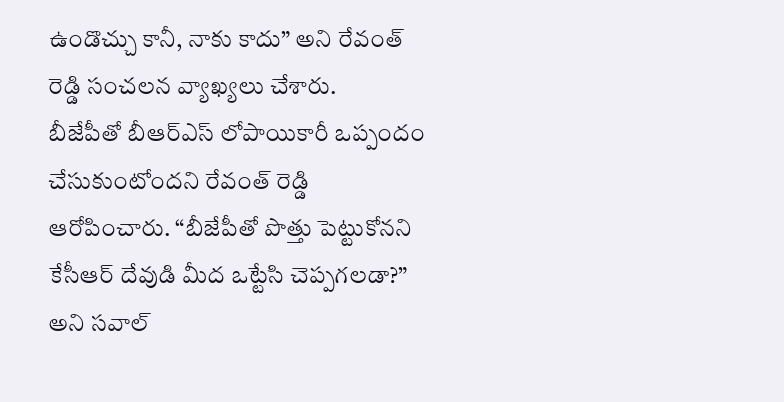ఉండొచ్చు కానీ, నాకు కాదు” అని రేవంత్ రెడ్డి సంచలన వ్యాఖ్యలు చేశారు.
బీజేపీతో బీఆర్ఎస్ లోపాయికారీ ఒప్పందం చేసుకుంటోందని రేవంత్ రెడ్డి ఆరోపించారు. “బీజేపీతో పొత్తు పెట్టుకోనని కేసీఆర్ దేవుడి మీద ఒట్టేసి చెప్పగలడా?” అని సవాల్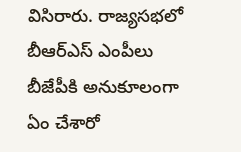విసిరారు. రాజ్యసభలో బీఆర్ఎస్ ఎంపీలు బీజేపీకి అనుకూలంగా ఏం చేశారో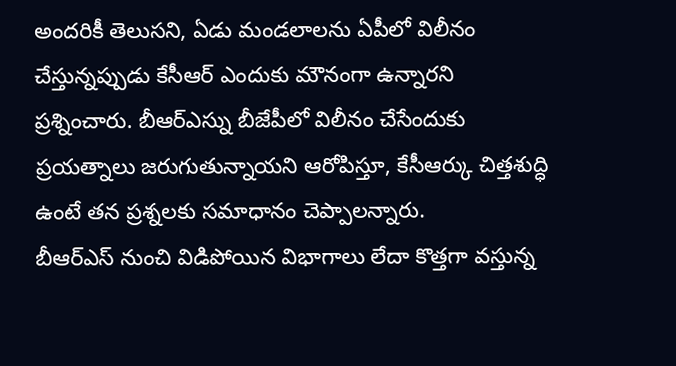అందరికీ తెలుసని, ఏడు మండలాలను ఏపీలో విలీనం చేస్తున్నప్పుడు కేసీఆర్ ఎందుకు మౌనంగా ఉన్నారని ప్రశ్నించారు. బీఆర్ఎస్ను బీజేపీలో విలీనం చేసేందుకు ప్రయత్నాలు జరుగుతున్నాయని ఆరోపిస్తూ, కేసీఆర్కు చిత్తశుద్ధి ఉంటే తన ప్రశ్నలకు సమాధానం చెప్పాలన్నారు.
బీఆర్ఎస్ నుంచి విడిపోయిన విభాగాలు లేదా కొత్తగా వస్తున్న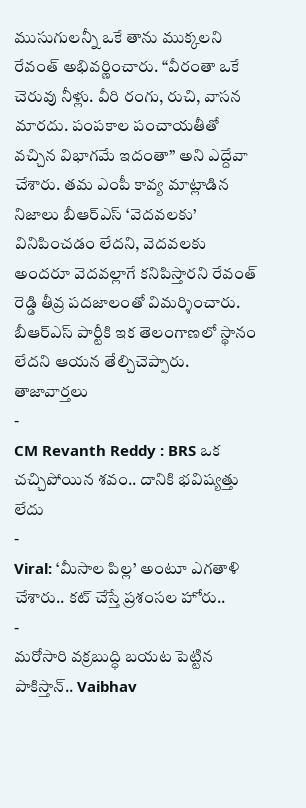ముసుగులన్నీ ఒకే తాను ముక్కలని రేవంత్ అభివర్ణించారు. “వీరంతా ఒకే చెరువు నీళ్లు. వీరి రంగు, రుచి, వాసన మారదు. పంపకాల పంచాయతీతో వచ్చిన విభాగమే ఇదంతా” అని ఎద్దేవా చేశారు. తమ ఎంపీ కావ్య మాట్లాడిన నిజాలు బీఆర్ఎస్ ‘వెదవలకు’ వినిపించడం లేదని, వెదవలకు అందరూ వెదవల్లాగే కనిపిస్తారని రేవంత్ రెడ్డి తీవ్ర పదజాలంతో విమర్శించారు. బీఆర్ఎస్ పార్టీకి ఇక తెలంగాణలో స్థానం లేదని ఆయన తేల్చిచెప్పారు.
తాజావార్తలు
-
CM Revanth Reddy : BRS ఒక చచ్చిపోయిన శవం.. దానికి భవిష్యత్తు లేదు
-
Viral: ‘మీసాల పిల్ల’ అంటూ ఎగతాళి చేశారు.. కట్ చేస్తే ప్రశంసల హోరు..
-
మరోసారి వక్రబుద్ధి బయట పెట్టిన పాకిస్తాన్.. Vaibhav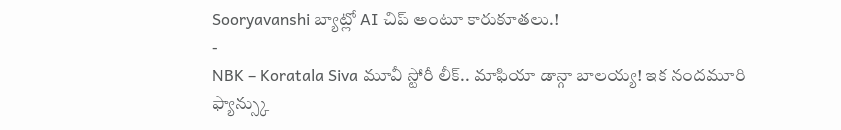Sooryavanshi బ్యాట్లో AI చిప్ అంటూ కారుకూతలు.!
-
NBK – Koratala Siva మూవీ స్టోరీ లీక్.. మాఫియా డాన్గా బాలయ్య! ఇక నందమూరి ఫ్యాన్స్కు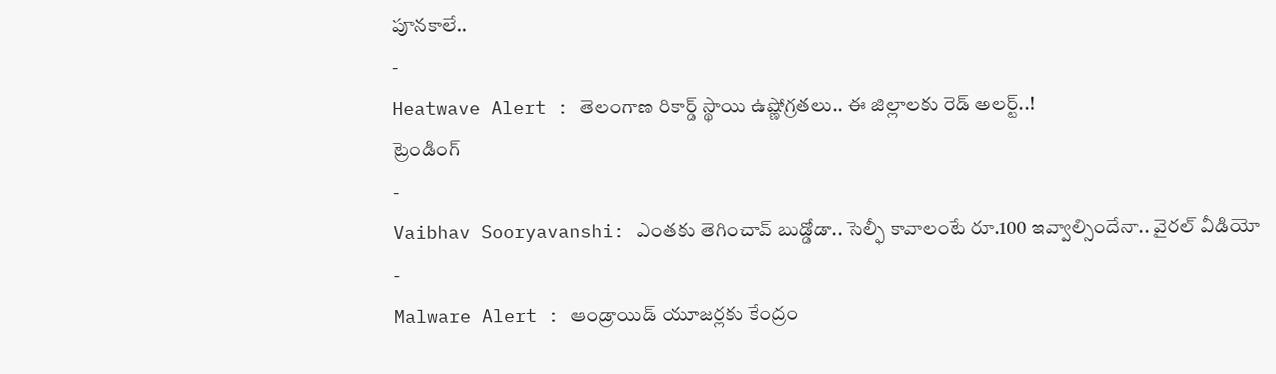పూనకాలే..
-
Heatwave Alert : తెలంగాణ రికార్డ్ స్థాయి ఉష్ణోగ్రతలు.. ఈ జిల్లాలకు రెడ్ అలర్ట్..!
ట్రెండింగ్
-
Vaibhav Sooryavanshi: ఎంతకు తెగించావ్ బుడ్డోడా.. సెల్ఫీ కావాలంటే రూ.100 ఇవ్వాల్సిందేనా.. వైరల్ వీడియో
-
Malware Alert : ఆండ్రాయిడ్ యూజర్లకు కేంద్రం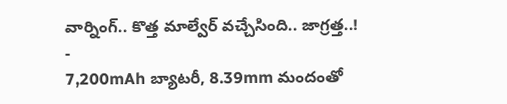వార్నింగ్.. కొత్త మాల్వేర్ వచ్చేసింది.. జాగ్రత్త..!
-
7,200mAh బ్యాటరీ, 8.39mm మందంతో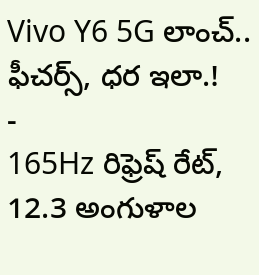Vivo Y6 5G లాంచ్.. ఫీచర్స్, ధర ఇలా.!
-
165Hz రిఫ్రెష్ రేట్, 12.3 అంగుళాల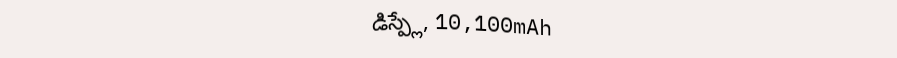డిస్ప్లే, 10,100mAh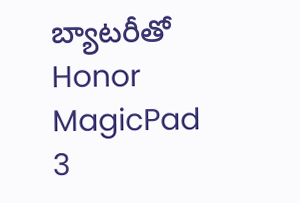బ్యాటరీతో Honor MagicPad 3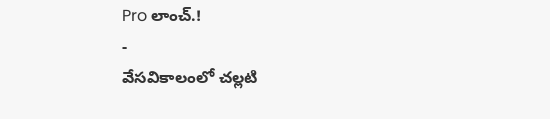Pro లాంచ్.!
-
వేసవికాలంలో చల్లటి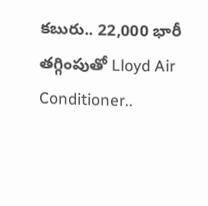కబురు.. 22,000 భారీ తగ్గింపుతో Lloyd Air Conditioner..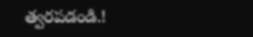త్వరపడండి.!